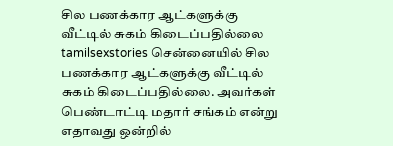சில பணக்கார ஆட்களுக்கு வீட்டில் சுகம் கிடைப்பதில்லை
tamilsexstories சென்னையில் சில பணக்கார ஆட்களுக்கு வீட்டில் சுகம் கிடைப்பதில்லை. அவர்கள் பெண்டாட்டி மதார் சங்கம் என்று எதாவது ஒன்றில்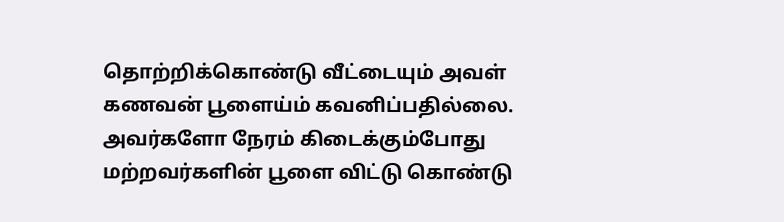தொற்றிக்கொண்டு வீட்டையும் அவள் கணவன் பூளைய்ம் கவனிப்பதில்லை. அவர்களோ நேரம் கிடைக்கும்போது மற்றவர்களின் பூளை விட்டு கொண்டு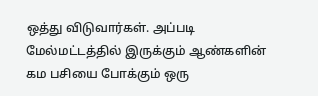ஒத்து விடுவார்கள். அப்படி மேல்மட்டத்தில் இருக்கும் ஆண்களின் கம பசியை போக்கும் ஒரு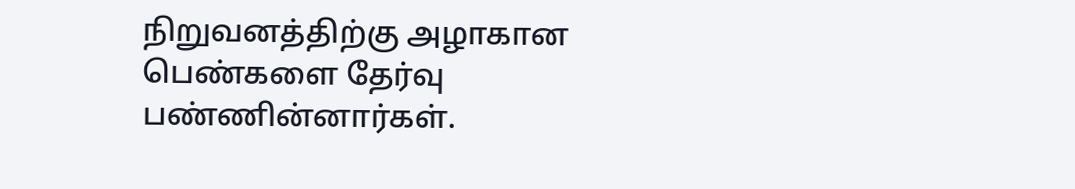நிறுவனத்திற்கு அழாகான பெண்களை தேர்வு பண்ணின்னார்கள்.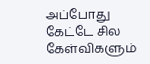அப்போது கேட்டே சில கேள்விகளும்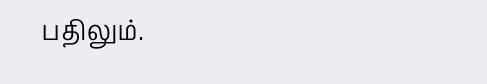பதிலும்.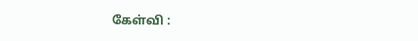கேள்வி :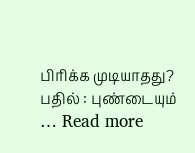பிரிக்க முடியாதது? பதில் : புண்டையும் … Read more